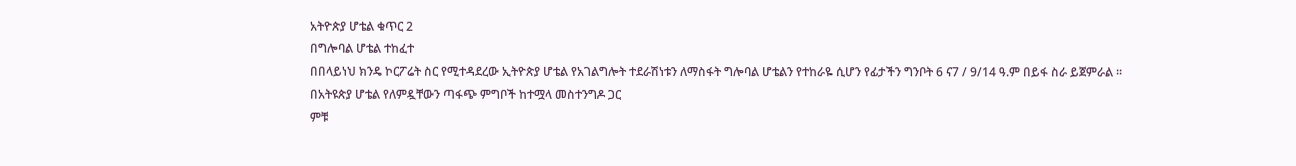አትዮጵያ ሆቴል ቁጥር 2
በግሎባል ሆቴል ተከፈተ
በበላይነህ ክንዴ ኮርፖሬት ስር የሚተዳደረው ኢትዮጵያ ሆቴል የአገልግሎት ተደራሽነቱን ለማስፋት ግሎባል ሆቴልን የተከራዬ ሲሆን የፊታችን ግንቦት 6 ና7 / 9/14 ዓ.ም በይፋ ስራ ይጀምራል ፡፡
በአትዩጵያ ሆቴል የለምዷቸውን ጣፋጭ ምግቦች ከተሟላ መስተንግዶ ጋር
ምቹ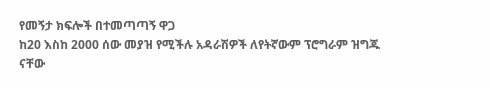የመኝታ ክፍሎች በተመጣጣኝ ዋጋ
ከ20 እስከ 2000 ሰው መያዝ የሚችሉ አዳራሽዎች ለየትኛውም ፕሮግራም ዝግጁ ናቸው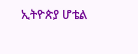ኢትዮጵያ ሆቴል